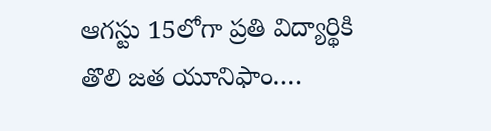ఆగస్టు 15లోగా ప్రతి విద్యార్థికి తొలి జత యూనిఫాం….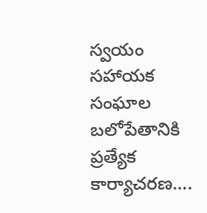స్వయం సహాయక సంఘాల బలోపేతానికి ప్రత్యేక కార్యాచరణ….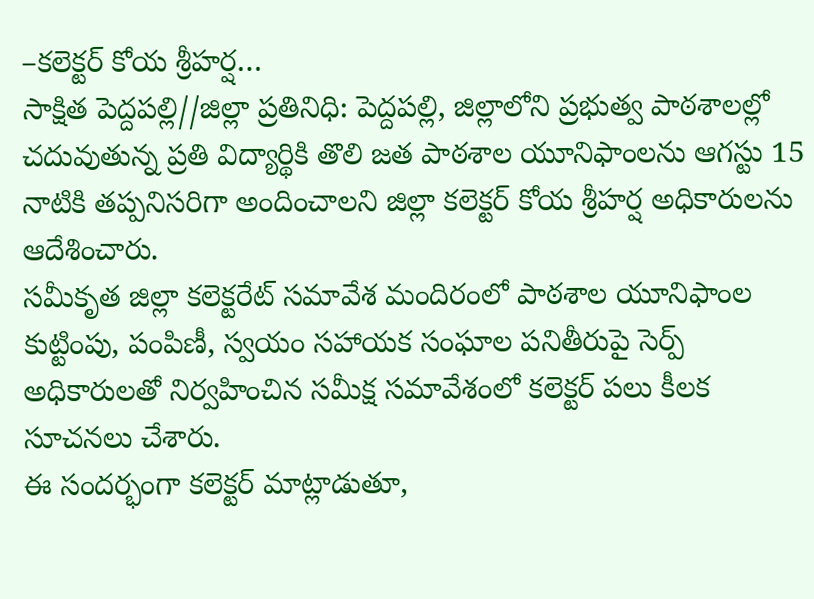–కలెక్టర్ కోయ శ్రీహర్ష…
సాక్షిత పెద్దపల్లి//జిల్లా ప్రతినిధి: పెద్దపల్లి, జిల్లాలోని ప్రభుత్వ పాఠశాలల్లో చదువుతున్న ప్రతి విద్యార్థికి తొలి జత పాఠశాల యూనిఫాంలను ఆగస్టు 15 నాటికి తప్పనిసరిగా అందించాలని జిల్లా కలెక్టర్ కోయ శ్రీహర్ష అధికారులను ఆదేశించారు.
సమీకృత జిల్లా కలెక్టరేట్ సమావేశ మందిరంలో పాఠశాల యూనిఫాంల కుట్టింపు, పంపిణీ, స్వయం సహాయక సంఘాల పనితీరుపై సెర్ప్ అధికారులతో నిర్వహించిన సమీక్ష సమావేశంలో కలెక్టర్ పలు కీలక సూచనలు చేశారు.
ఈ సందర్భంగా కలెక్టర్ మాట్లాడుతూ,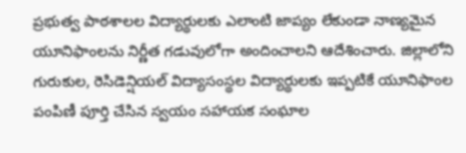ప్రభుత్వ పాఠశాలల విద్యార్థులకు ఎలాంటి జాప్యం లేకుండా నాణ్యమైన యూనిఫాంలను నిర్ణీత గడువులోగా అందించాలని ఆదేశించారు. జిల్లాలోని గురుకుల, రెసిడెన్షియల్ విద్యాసంస్థల విద్యార్థులకు ఇప్పటికే యూనిఫాంల పంపిణీ పూర్తి చేసిన స్వయం సహాయక సంఘాల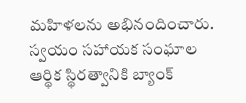మహిళలను అభినందించారు.
స్వయం సహాయక సంఘాల ఆర్థిక స్థిరత్వానికి బ్యాంక్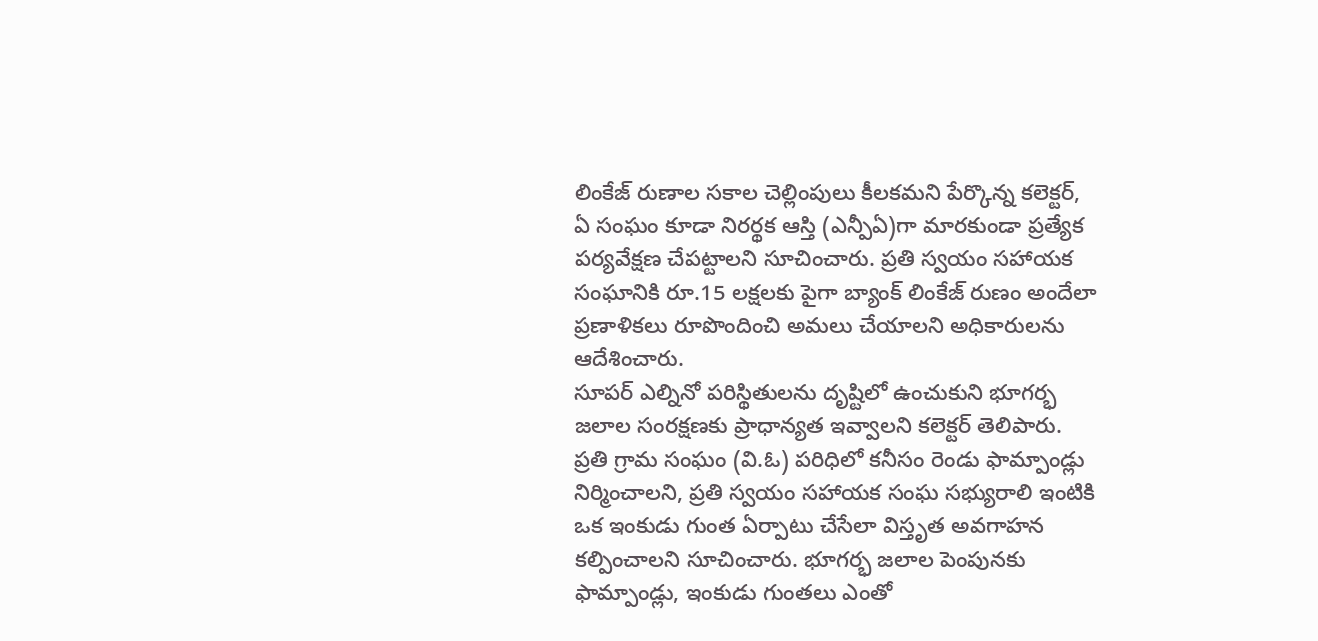లింకేజ్ రుణాల సకాల చెల్లింపులు కీలకమని పేర్కొన్న కలెక్టర్, ఏ సంఘం కూడా నిరర్థక ఆస్తి (ఎన్పీఏ)గా మారకుండా ప్రత్యేక పర్యవేక్షణ చేపట్టాలని సూచించారు. ప్రతి స్వయం సహాయక సంఘానికి రూ.15 లక్షలకు పైగా బ్యాంక్ లింకేజ్ రుణం అందేలా ప్రణాళికలు రూపొందించి అమలు చేయాలని అధికారులను ఆదేశించారు.
సూపర్ ఎల్నినో పరిస్థితులను దృష్టిలో ఉంచుకుని భూగర్భ జలాల సంరక్షణకు ప్రాధాన్యత ఇవ్వాలని కలెక్టర్ తెలిపారు. ప్రతి గ్రామ సంఘం (వి.ఓ) పరిధిలో కనీసం రెండు ఫామ్పాండ్లు నిర్మించాలని, ప్రతి స్వయం సహాయక సంఘ సభ్యురాలి ఇంటికి ఒక ఇంకుడు గుంత ఏర్పాటు చేసేలా విస్తృత అవగాహన కల్పించాలని సూచించారు. భూగర్భ జలాల పెంపునకు ఫామ్పాండ్లు, ఇంకుడు గుంతలు ఎంతో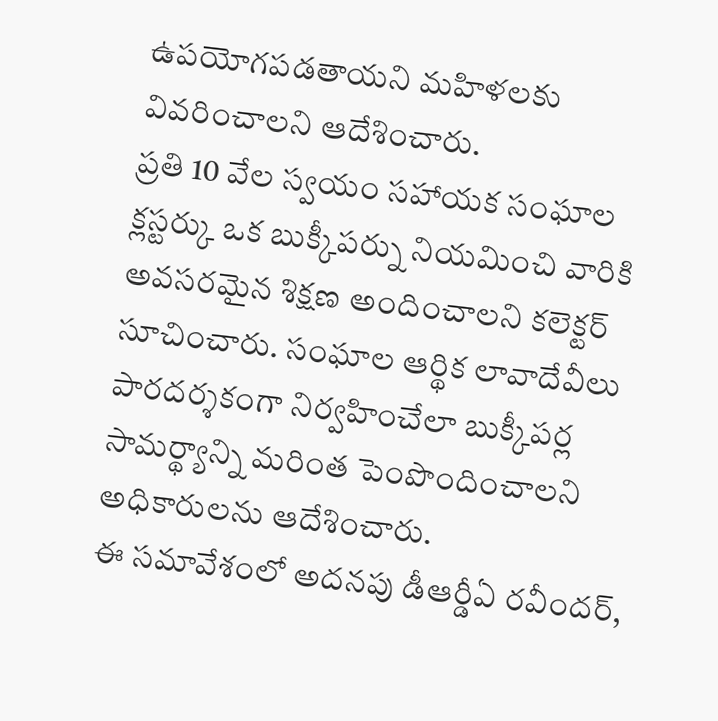ఉపయోగపడతాయని మహిళలకు వివరించాలని ఆదేశించారు.
ప్రతి 10 వేల స్వయం సహాయక సంఘాల క్లస్టర్కు ఒక బుక్కీపర్ను నియమించి వారికి అవసరమైన శిక్షణ అందించాలని కలెక్టర్ సూచించారు. సంఘాల ఆర్థిక లావాదేవీలు పారదర్శకంగా నిర్వహించేలా బుక్కీపర్ల సామర్థ్యాన్ని మరింత పెంపొందించాలని అధికారులను ఆదేశించారు.
ఈ సమావేశంలో అదనపు డీఆర్డీఏ రవీందర్,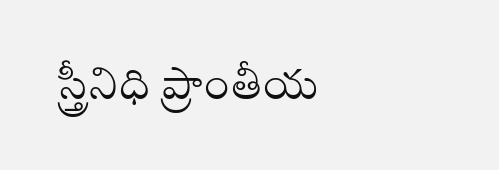స్త్రీనిధి ప్రాంతీయ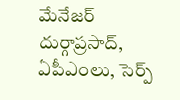మేనేజర్ దుర్గాప్రసాద్, ఏపీఎంలు, సెర్ప్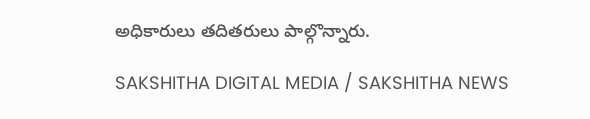అధికారులు తదితరులు పాల్గొన్నారు.

SAKSHITHA DIGITAL MEDIA / SAKSHITHA NEWS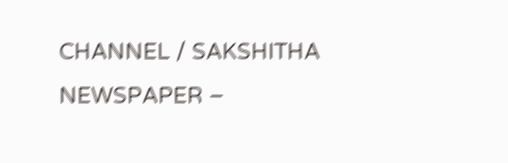CHANNEL / SAKSHITHA NEWSPAPER –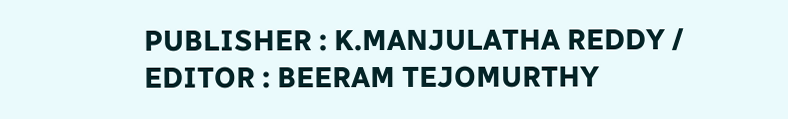PUBLISHER : K.MANJULATHA REDDY / EDITOR : BEERAM TEJOMURTHY